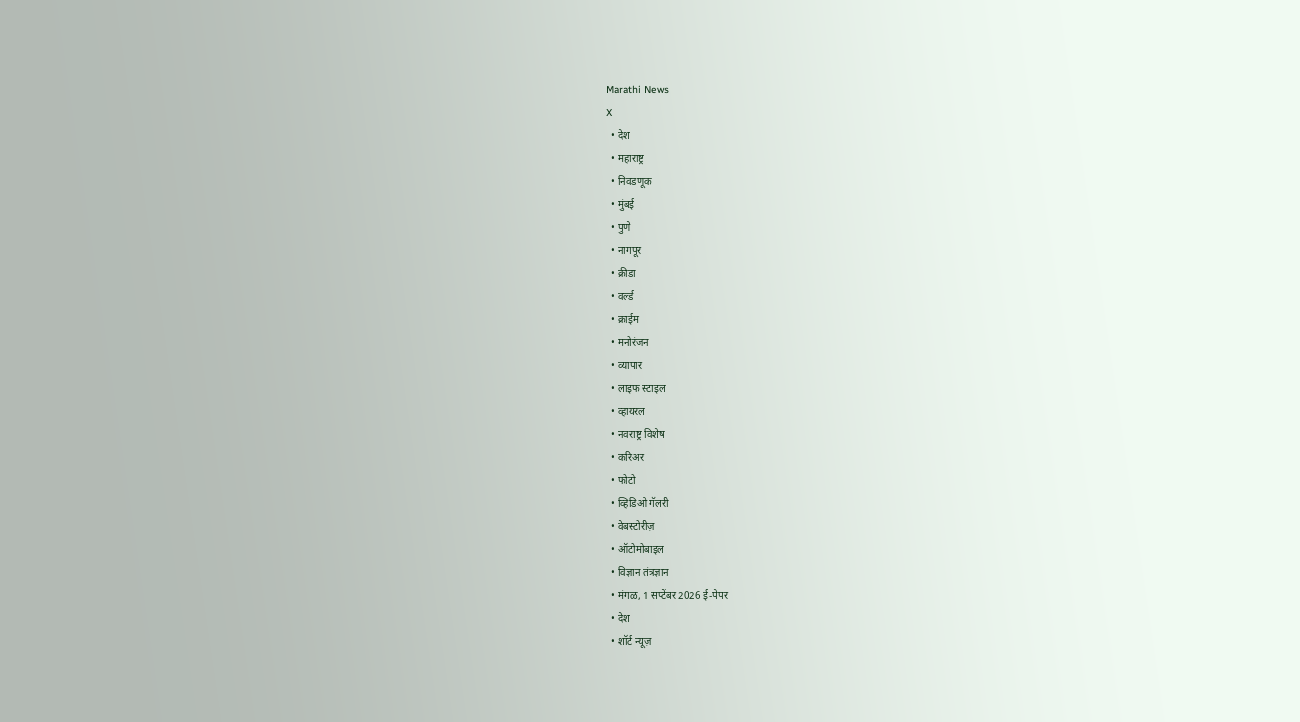Marathi News
X
  • देश
  • महाराष्ट्र
  • निवडणूक
  • मुंबई
  • पुणे
  • नागपूर
  • क्रीडा
  • वर्ल्ड
  • क्राईम
  • मनोरंजन
  • व्यापार
  • लाइफ स्टाइल
  • व्हायरल
  • नवराष्ट्र विशेष
  • करिअर
  • फोटो
  • व्हिडिओ गॅलरी
  • वेबस्टोरीज़
  • ऑटोमोबाइल
  • विज्ञान तंत्रज्ञान
  • मंगळ, 1 सप्टेंबर 2026 ई-पेपर
  • देश
  • शॉर्ट न्यूज़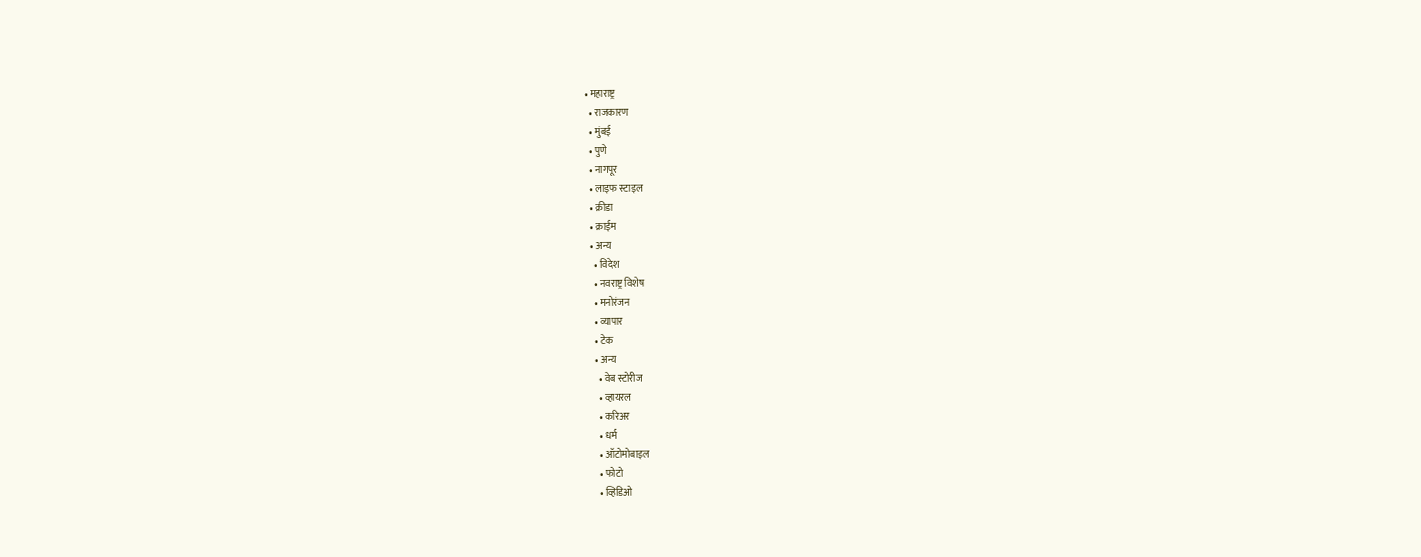• महाराष्ट्र
  • राजकारण
  • मुंबई
  • पुणे
  • नागपूर
  • लाइफ स्टाइल
  • क्रीडा
  • क्राईम
  • अन्य
    • विदेश
    • नवराष्ट्र विशेष
    • मनोरंजन
    • व्यापार
    • टेक
    • अन्य
      • वेब स्टोरीज
      • व्हायरल
      • करिअर
      • धर्म
      • ऑटोमोबाइल
      • फोटो
      • व्हिडिओ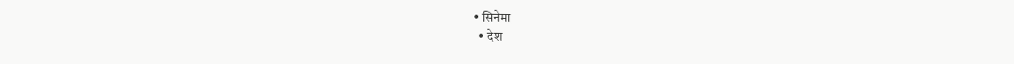• सिनेमा
  • देश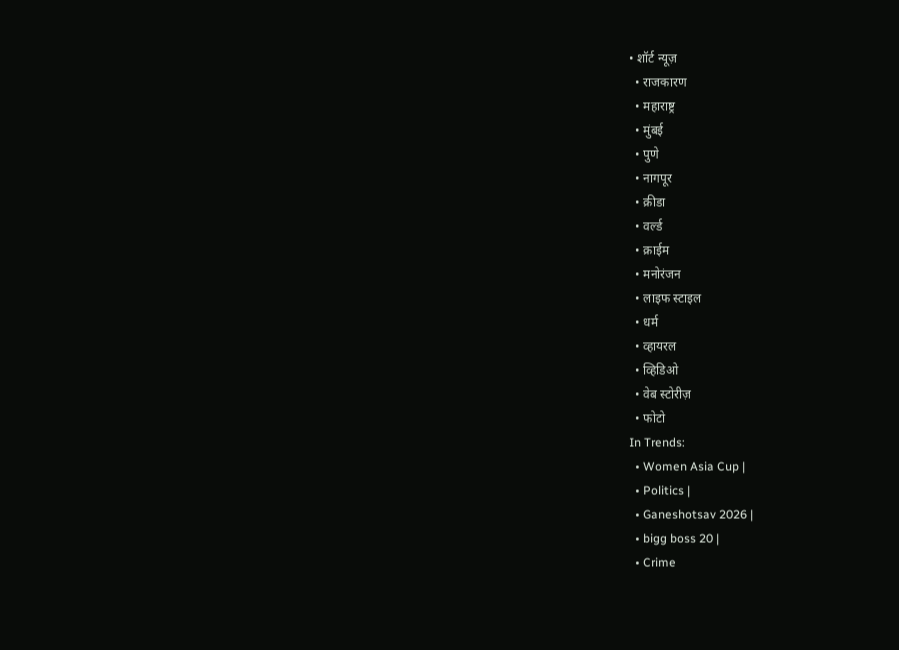• शॉर्ट न्यूज़
  • राजकारण
  • महाराष्ट्र
  • मुंबई
  • पुणे
  • नागपूर
  • क्रीडा
  • वर्ल्ड
  • क्राईम
  • मनोरंजन
  • लाइफ स्टाइल
  • धर्म
  • व्हायरल
  • व्हिडिओ
  • वेब स्टोरीज़
  • फोटो
In Trends:
  • Women Asia Cup |
  • Politics |
  • Ganeshotsav 2026 |
  • bigg boss 20 |
  • Crime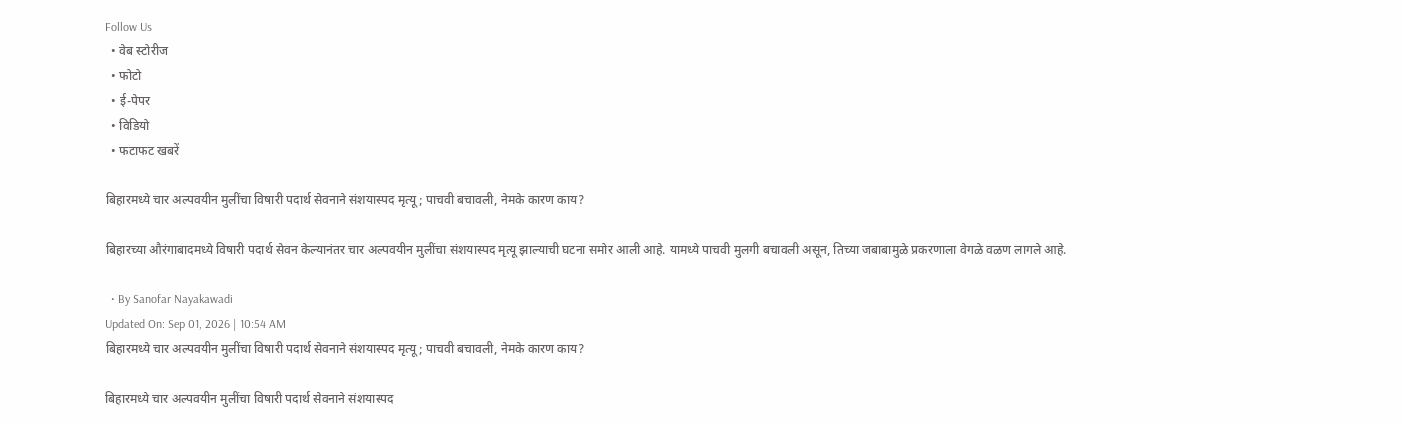Follow Us
  • वेब स्टोरीज
  • फोटो
  • ई-पेपर
  • विडियो
  • फटाफट खबरें

बिहारमध्ये चार अल्पवयीन मुलींचा विषारी पदार्थ सेवनाने संशयास्पद मृत्यू; पाचवी बचावली, नेमके कारण काय?

बिहारच्या औरंगाबादमध्ये विषारी पदार्थ सेवन केल्यानंतर चार अल्पवयीन मुलींचा संशयास्पद मृत्यू झाल्याची घटना समोर आली आहे. यामध्ये पाचवी मुलगी बचावली असून, तिच्या जबाबामुळे प्रकरणाला वेगळे वळण लागले आहे.

  • By Sanofar Nayakawadi
Updated On: Sep 01, 2026 | 10:54 AM
बिहारमध्ये चार अल्पवयीन मुलींचा विषारी पदार्थ सेवनाने संशयास्पद मृत्यू; पाचवी बचावली, नेमके कारण काय?

बिहारमध्ये चार अल्पवयीन मुलींचा विषारी पदार्थ सेवनाने संशयास्पद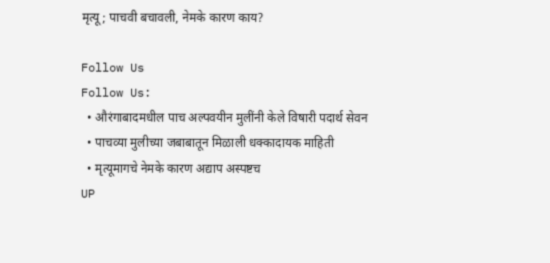मृत्यू; पाचवी बचावली, नेमके कारण काय?

Follow Us
Follow Us:
  • औरंगाबादमधील पाच अल्पवयीन मुलींनी केले विषारी पदार्थ सेवन
  • पाचव्या मुलीच्या जबाबातून मिळाली धक्कादायक माहिती
  • मृत्यूमागचे नेमके कारण अद्याप अस्पष्टच
UP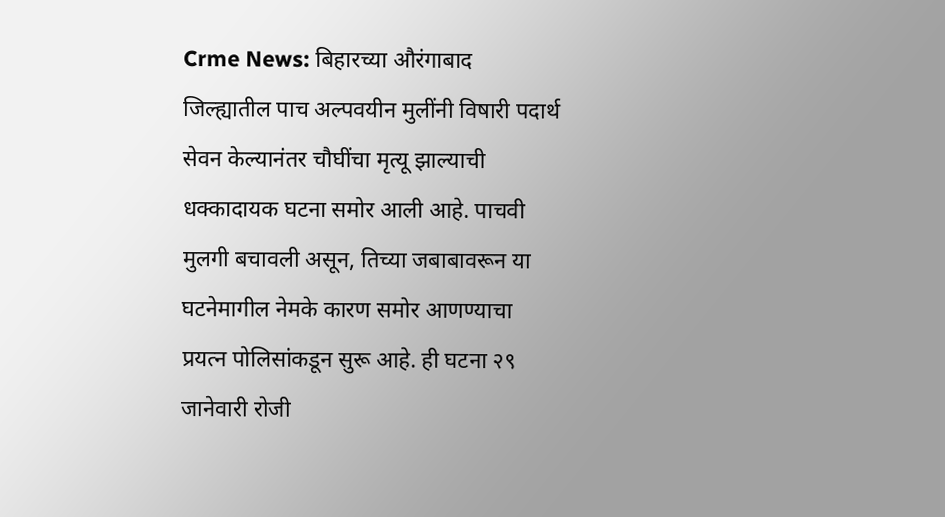Crme News: बिहारच्या औरंगाबाद जिल्ह्यातील पाच अल्पवयीन मुलींनी विषारी पदार्थ सेवन केल्यानंतर चौघींचा मृत्यू झाल्याची धक्कादायक घटना समोर आली आहे. पाचवी मुलगी बचावली असून, तिच्या जबाबावरून या घटनेमागील नेमके कारण समोर आणण्याचा प्रयत्न पोलिसांकडून सुरू आहे. ही घटना २९ जानेवारी रोजी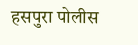हसपुरा पोलीस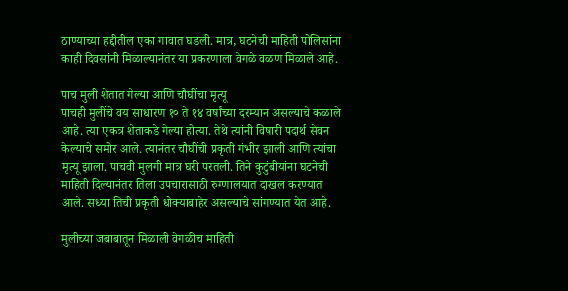ठाण्याच्या हद्दीतील एका गावात घडली. मात्र, घटनेची माहिती पोलिसांना काही दिवसांनी मिळाल्यानंतर या प्रकरणाला वेगळे वळण मिळाले आहे.

पाच मुली शेतात गेल्या आणि चौघींचा मृत्यू
पाचही मुलींचे वय साधारण १० ते १४ वर्षांच्या दरम्यान असल्याचे कळाले आहे. त्या एकत्र शेताकडे गेल्या होत्या. तेथे त्यांनी विषारी पदार्थ सेवन केल्याचे समोर आले. त्यानंतर चौघींची प्रकृती गंभीर झाली आणि त्यांचा मृत्यू झाला. पाचवी मुलगी मात्र घरी परतली. तिने कुटुंबीयांना घटनेची माहिती दिल्यानंतर तिला उपचारासाठी रुग्णालयात दाखल करण्यात आले. सध्या तिची प्रकृती धोक्याबाहेर असल्याचे सांगण्यात येत आहे.

मुलीच्या जबाबातून मिळाली वेगळीच माहिती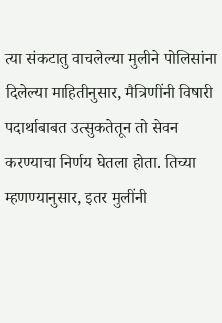त्या संकटातु वाचलेल्या मुलीने पोलिसांना दिलेल्या माहितीनुसार, मैत्रिणींनी विषारी पदार्थाबाबत उत्सुकतेतून तो सेवन करण्याचा निर्णय घेतला होता. तिच्या म्हणण्यानुसार, इतर मुलींनी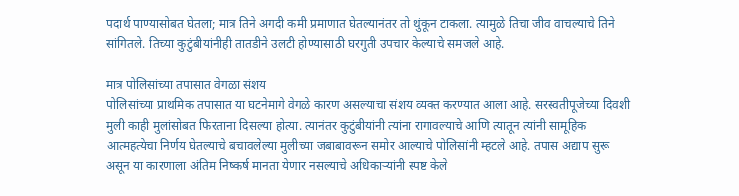पदार्थ पाण्यासोबत घेतला; मात्र तिने अगदी कमी प्रमाणात घेतल्यानंतर तो थुंकून टाकला. त्यामुळे तिचा जीव वाचल्याचे तिने सांगितले. तिच्या कुटुंबीयांनीही तातडीने उलटी होण्यासाठी घरगुती उपचार केल्याचे समजले आहे.

मात्र पोलिसांच्या तपासात वेगळा संशय
पोलिसांच्या प्राथमिक तपासात या घटनेमागे वेगळे कारण असल्याचा संशय व्यक्त करण्यात आला आहे. सरस्वतीपूजेच्या दिवशी मुली काही मुलांसोबत फिरताना दिसल्या होत्या. त्यानंतर कुटुंबीयांनी त्यांना रागावल्याचे आणि त्यातून त्यांनी सामूहिक आत्महत्येचा निर्णय घेतल्याचे बचावलेल्या मुलीच्या जबाबावरून समोर आल्याचे पोलिसांनी म्हटले आहे. तपास अद्याप सुरू असून या कारणाला अंतिम निष्कर्ष मानता येणार नसल्याचे अधिकाऱ्यांनी स्पष्ट केले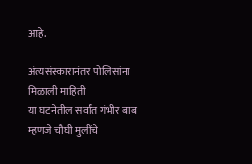आहे.

अंत्यसंस्कारानंतर पोलिसांना मिळाली माहिती
या घटनेतील सर्वांत गंभीर बाब म्हणजे चौघी मुलींचे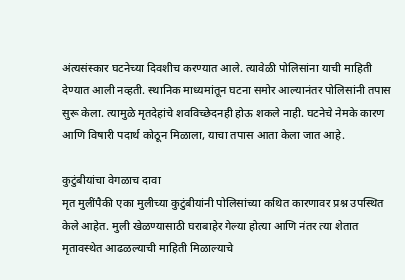अंत्यसंस्कार घटनेच्या दिवशीच करण्यात आले. त्यावेळी पोलिसांना याची माहिती देण्यात आली नव्हती. स्थानिक माध्यमांतून घटना समोर आल्यानंतर पोलिसांनी तपास सुरू केला. त्यामुळे मृतदेहांचे शवविच्छेदनही होऊ शकले नाही. घटनेचे नेमके कारण आणि विषारी पदार्थ कोठून मिळाला, याचा तपास आता केला जात आहे.

कुटुंबीयांचा वेगळाच दावा
मृत मुलींपैकी एका मुलीच्या कुटुंबीयांनी पोलिसांच्या कथित कारणावर प्रश्न उपस्थित केले आहेत. मुली खेळण्यासाठी घराबाहेर गेल्या होत्या आणि नंतर त्या शेतात मृतावस्थेत आढळल्याची माहिती मिळाल्याचे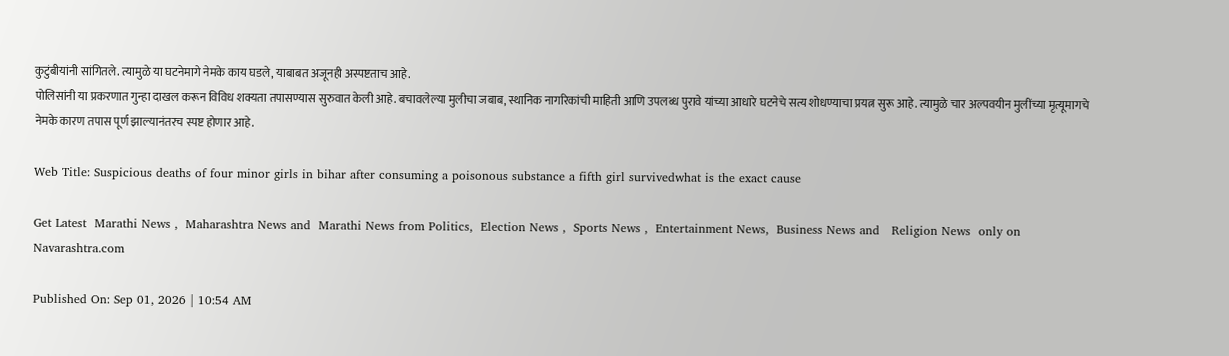कुटुंबीयांनी सांगितले. त्यामुळे या घटनेमागे नेमके काय घडले, याबाबत अजूनही अस्पष्टताच आहे.
पोलिसांनी या प्रकरणात गुन्हा दाखल करून विविध शक्यता तपासण्यास सुरुवात केली आहे. बचावलेल्या मुलीचा जबाब, स्थानिक नागरिकांची माहिती आणि उपलब्ध पुरावे यांच्या आधारे घटनेचे सत्य शोधण्याचा प्रयत्न सुरू आहे. त्यामुळे चार अल्पवयीन मुलींच्या मृत्यूमागचे नेमके कारण तपास पूर्ण झाल्यानंतरच स्पष्ट होणार आहे.

Web Title: Suspicious deaths of four minor girls in bihar after consuming a poisonous substance a fifth girl survivedwhat is the exact cause

Get Latest  Marathi News ,  Maharashtra News and  Marathi News from Politics,  Election News ,  Sports News ,  Entertainment News,  Business News and   Religion News  only on Navarashtra.com

Published On: Sep 01, 2026 | 10:54 AM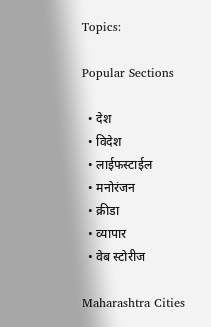Topics:

Popular Sections

  • देश
  • विदेश
  • लाईफस्टाईल
  • मनोरंजन
  • क्रीडा
  • व्यापार
  • वेब स्टोरीज

Maharashtra Cities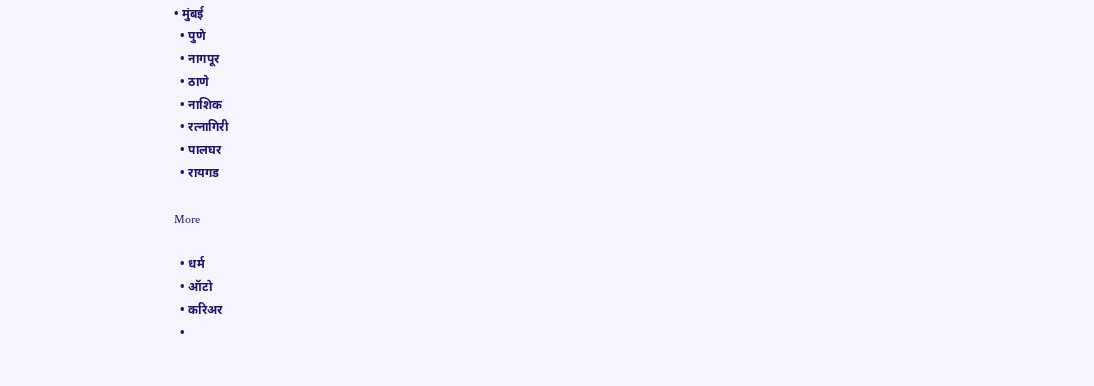• मुंबई
  • पुणे
  • नागपूर
  • ठाणे
  • नाशिक
  • रत्नागिरी
  • पालघर
  • रायगड

More

  • धर्म
  • ऑटो
  • करिअर
  •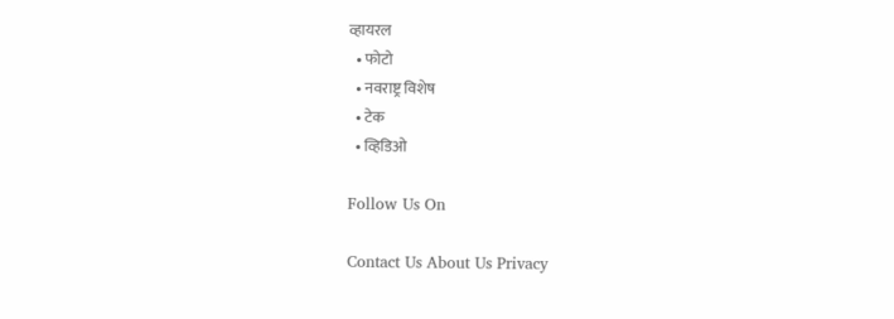व्हायरल
  • फोटो
  • नवराष्ट्र विशेष
  • टेक
  • व्हिडिओ

Follow Us On

Contact Us About Us Privacy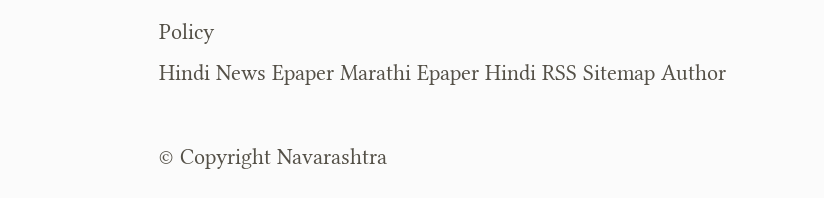Policy
Hindi News Epaper Marathi Epaper Hindi RSS Sitemap Author

© Copyright Navarashtra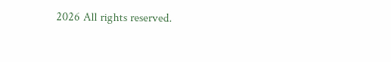2026 All rights reserved.